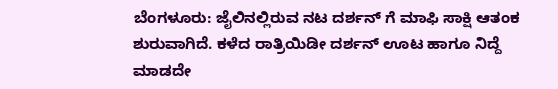ಬೆಂಗಳೂರು: ಜೈಲಿನಲ್ಲಿರುವ ನಟ ದರ್ಶನ್ ಗೆ ಮಾಫಿ ಸಾಕ್ಷಿ ಆತಂಕ ಶುರುವಾಗಿದೆ. ಕಳೆದ ರಾತ್ರಿಯಿಡೀ ದರ್ಶನ್ ಊಟ ಹಾಗೂ ನಿದ್ದೆ ಮಾಡದೇ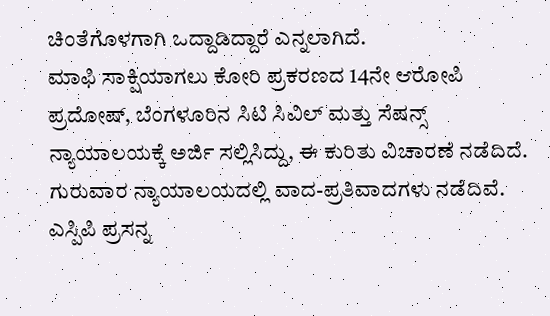ಚಿಂತೆಗೊಳಗಾಗಿ ಒದ್ದಾಡಿದ್ದಾರೆ ಎನ್ನಲಾಗಿದೆ.
ಮಾಫಿ ಸಾಕ್ಷಿಯಾಗಲು ಕೋರಿ ಪ್ರಕರಣದ 14ನೇ ಆರೋಪಿ ಪ್ರದೋಷ್, ಬೆಂಗಳೂರಿನ ಸಿಟಿ ಸಿವಿಲ್ ಮತ್ತು ಸೆಷನ್ಸ್ ನ್ಯಾಯಾಲಯಕ್ಕೆ ಅರ್ಜಿ ಸಲ್ಲಿಸಿದ್ದು, ಈ ಕುರಿತು ವಿಚಾರಣೆ ನಡೆದಿದೆ.
ಗುರುವಾರ ನ್ಯಾಯಾಲಯದಲ್ಲಿ ವಾದ-ಪ್ರತಿವಾದಗಳು ನಡೆದಿವೆ. ಎಸ್ಪಿಪಿ ಪ್ರಸನ್ನ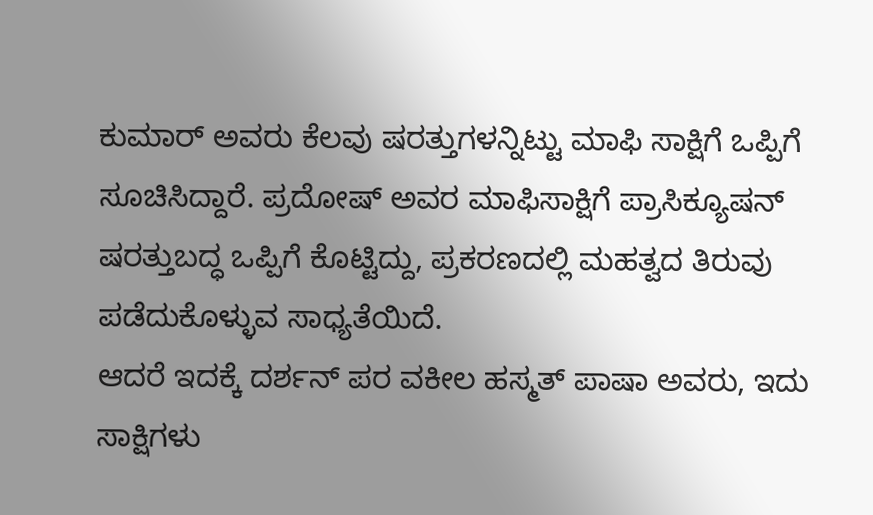ಕುಮಾರ್ ಅವರು ಕೆಲವು ಷರತ್ತುಗಳನ್ನಿಟ್ಟು ಮಾಫಿ ಸಾಕ್ಷಿಗೆ ಒಪ್ಪಿಗೆ ಸೂಚಿಸಿದ್ದಾರೆ. ಪ್ರದೋಷ್ ಅವರ ಮಾಫಿಸಾಕ್ಷಿಗೆ ಪ್ರಾಸಿಕ್ಯೂಷನ್ ಷರತ್ತುಬದ್ಧ ಒಪ್ಪಿಗೆ ಕೊಟ್ಟಿದ್ದು, ಪ್ರಕರಣದಲ್ಲಿ ಮಹತ್ವದ ತಿರುವು ಪಡೆದುಕೊಳ್ಳುವ ಸಾಧ್ಯತೆಯಿದೆ.
ಆದರೆ ಇದಕ್ಕೆ ದರ್ಶನ್ ಪರ ವಕೀಲ ಹಸ್ಮತ್ ಪಾಷಾ ಅವರು, ಇದು ಸಾಕ್ಷಿಗಳು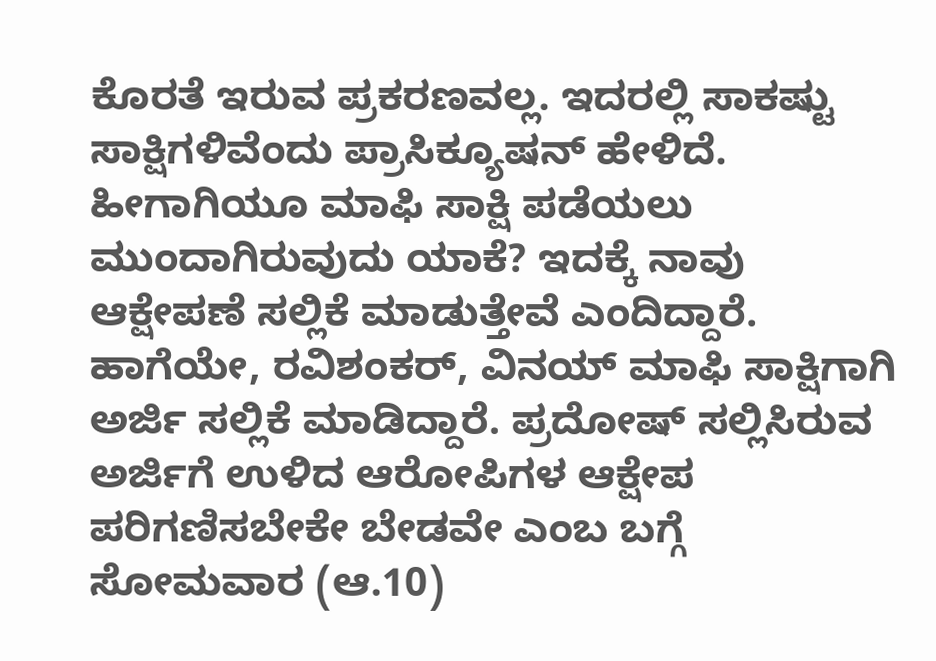ಕೊರತೆ ಇರುವ ಪ್ರಕರಣವಲ್ಲ. ಇದರಲ್ಲಿ ಸಾಕಷ್ಟು ಸಾಕ್ಷಿಗಳಿವೆಂದು ಪ್ರಾಸಿಕ್ಯೂಷನ್ ಹೇಳಿದೆ. ಹೀಗಾಗಿಯೂ ಮಾಫಿ ಸಾಕ್ಷಿ ಪಡೆಯಲು ಮುಂದಾಗಿರುವುದು ಯಾಕೆ? ಇದಕ್ಕೆ ನಾವು ಆಕ್ಷೇಪಣೆ ಸಲ್ಲಿಕೆ ಮಾಡುತ್ತೇವೆ ಎಂದಿದ್ದಾರೆ.
ಹಾಗೆಯೇ, ರವಿಶಂಕರ್, ವಿನಯ್ ಮಾಫಿ ಸಾಕ್ಷಿಗಾಗಿ ಅರ್ಜಿ ಸಲ್ಲಿಕೆ ಮಾಡಿದ್ದಾರೆ. ಪ್ರದೋಷ್ ಸಲ್ಲಿಸಿರುವ ಅರ್ಜಿಗೆ ಉಳಿದ ಆರೋಪಿಗಳ ಆಕ್ಷೇಪ ಪರಿಗಣಿಸಬೇಕೇ ಬೇಡವೇ ಎಂಬ ಬಗ್ಗೆ ಸೋಮವಾರ (ಆ.10)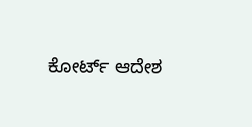ಕೋರ್ಟ್ ಆದೇಶ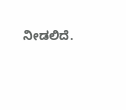ನೀಡಲಿದೆ.